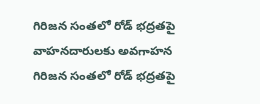గిరిజన సంతలో రోడ్ భద్రతపై వాహనదారులకు అవగాహన
గిరిజన సంతలో రోడ్ భద్రతపై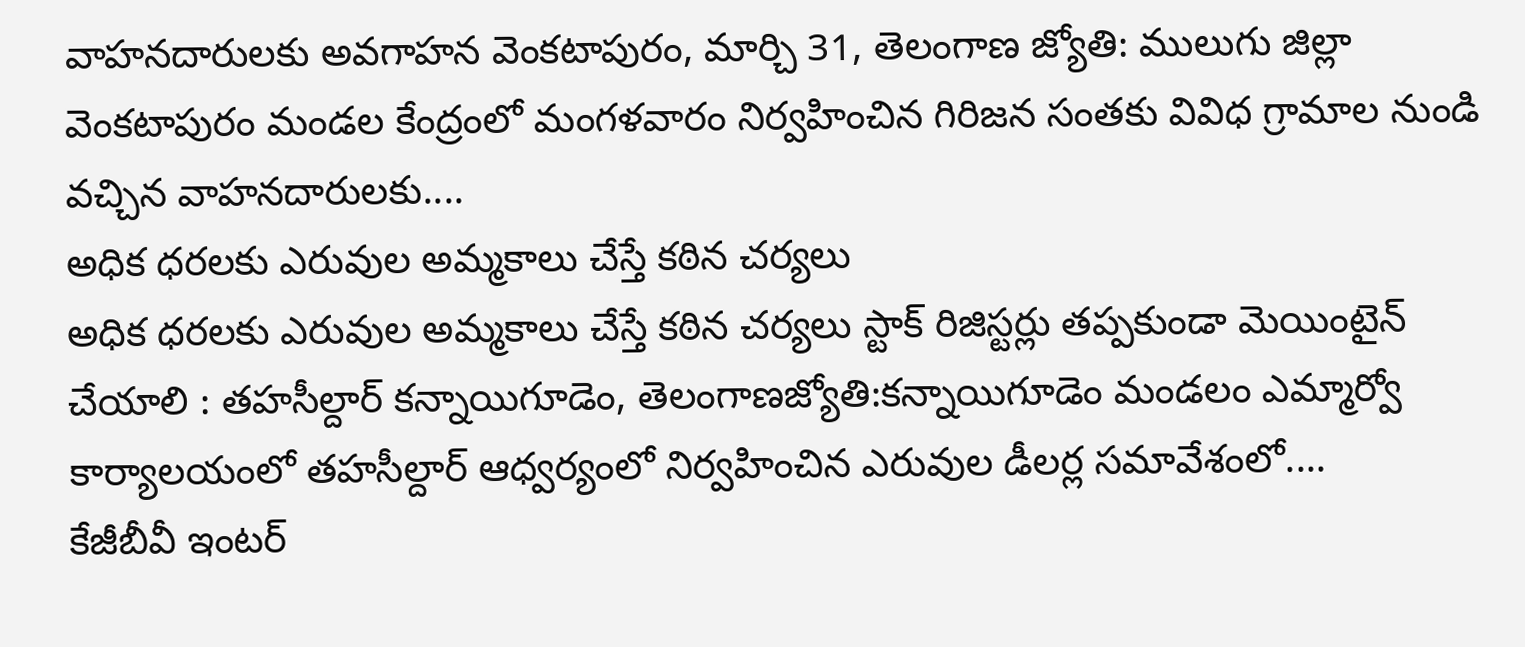వాహనదారులకు అవగాహన వెంకటాపురం, మార్చి 31, తెలంగాణ జ్యోతి: ములుగు జిల్లా వెంకటాపురం మండల కేంద్రంలో మంగళవారం నిర్వహించిన గిరిజన సంతకు వివిధ గ్రామాల నుండి వచ్చిన వాహనదారులకు....
అధిక ధరలకు ఎరువుల అమ్మకాలు చేస్తే కఠిన చర్యలు
అధిక ధరలకు ఎరువుల అమ్మకాలు చేస్తే కఠిన చర్యలు స్టాక్ రిజిస్టర్లు తప్పకుండా మెయింటైన్ చేయాలి : తహసీల్దార్ కన్నాయిగూడెం, తెలంగాణజ్యోతి:కన్నాయిగూడెం మండలం ఎమ్మార్వో కార్యాలయంలో తహసీల్దార్ ఆధ్వర్యంలో నిర్వహించిన ఎరువుల డీలర్ల సమావేశంలో....
కేజీబీవీ ఇంటర్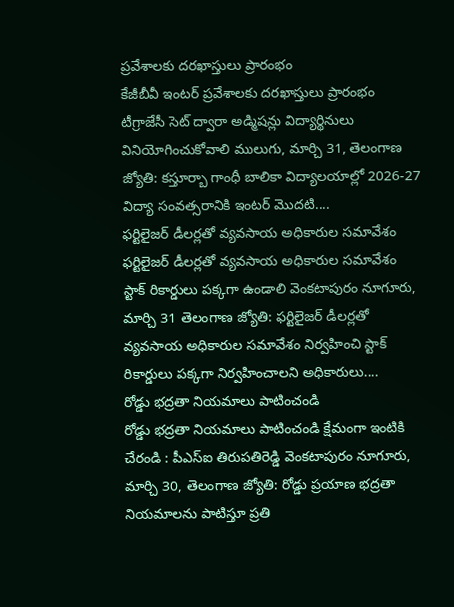ప్రవేశాలకు దరఖాస్తులు ప్రారంభం
కేజీబీవీ ఇంటర్ ప్రవేశాలకు దరఖాస్తులు ప్రారంభం టీగ్రాజేసీ సెట్ ద్వారా అడ్మిషన్లు విద్యార్థినులు వినియోగించుకోవాలి ములుగు, మార్చి 31, తెలంగాణ జ్యోతి: కస్తూర్బా గాంధీ బాలికా విద్యాలయాల్లో 2026-27 విద్యా సంవత్సరానికి ఇంటర్ మొదటి....
ఫర్టిలైజర్ డీలర్లతో వ్యవసాయ అధికారుల సమావేశం
ఫర్టిలైజర్ డీలర్లతో వ్యవసాయ అధికారుల సమావేశం స్టాక్ రికార్డులు పక్కగా ఉండాలి వెంకటాపురం నూగూరు, మార్చి 31 తెలంగాణ జ్యోతి: ఫర్టిలైజర్ డీలర్లతో వ్యవసాయ అధికారుల సమావేశం నిర్వహించి స్టాక్ రికార్డులు పక్కగా నిర్వహించాలని అధికారులు....
రోడ్డు భద్రతా నియమాలు పాటించండి
రోడ్డు భద్రతా నియమాలు పాటించండి క్షేమంగా ఇంటికి చేరండి : పీఎస్ఐ తిరుపతిరెడ్డి వెంకటాపురం నూగూరు, మార్చి 30, తెలంగాణ జ్యోతి: రోడ్డు ప్రయాణ భద్రతా నియమాలను పాటిస్తూ ప్రతి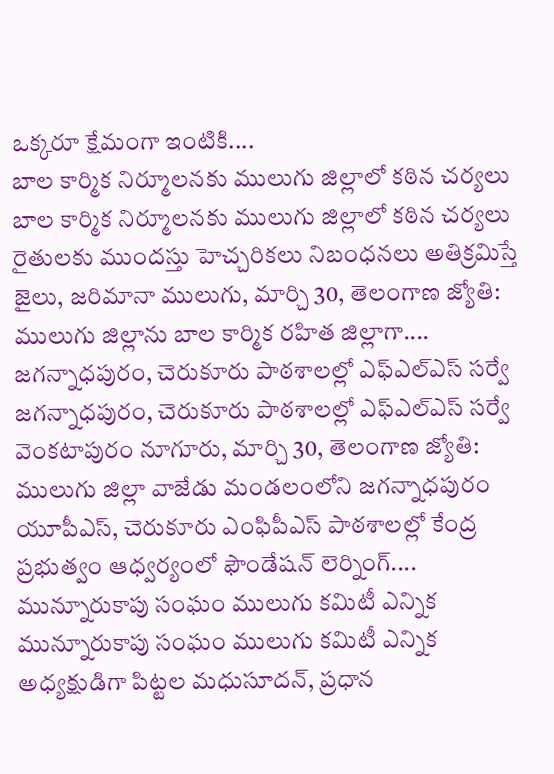ఒక్కరూ క్షేమంగా ఇంటికి....
బాల కార్మిక నిర్మూలనకు ములుగు జిల్లాలో కఠిన చర్యలు
బాల కార్మిక నిర్మూలనకు ములుగు జిల్లాలో కఠిన చర్యలు రైతులకు ముందస్తు హెచ్చరికలు నిబంధనలు అతిక్రమిస్తే జైలు, జరిమానా ములుగు, మార్చి 30, తెలంగాణ జ్యోతి: ములుగు జిల్లాను బాల కార్మిక రహిత జిల్లాగా....
జగన్నాధపురం, చెరుకూరు పాఠశాలల్లో ఎఫ్ఎల్ఎస్ సర్వే
జగన్నాధపురం, చెరుకూరు పాఠశాలల్లో ఎఫ్ఎల్ఎస్ సర్వే వెంకటాపురం నూగూరు, మార్చి 30, తెలంగాణ జ్యోతి: ములుగు జిల్లా వాజేడు మండలంలోని జగన్నాధపురం యూపీఎస్, చెరుకూరు ఎంఫిపీఎస్ పాఠశాలల్లో కేంద్ర ప్రభుత్వం ఆధ్వర్యంలో ఫౌండేషన్ లెర్నింగ్....
మున్నూరుకాపు సంఘం ములుగు కమిటీ ఎన్నిక
మున్నూరుకాపు సంఘం ములుగు కమిటీ ఎన్నిక అధ్యక్షుడిగా పిట్టల మధుసూదన్, ప్రధాన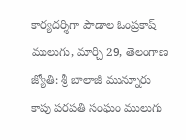కార్యదర్శిగా పౌడాల ఓంప్రకాష్ ములుగు, మార్చి 29, తెలంగాణ జ్యోతి: శ్రీ బాలాజీ మున్నూరు కాపు పరపతి సంఘం ములుగు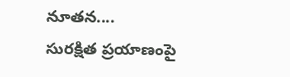నూతన....
సురక్షిత ప్రయాణంపై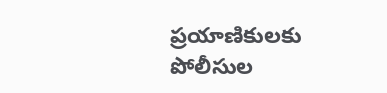ప్రయాణికులకు పోలీసుల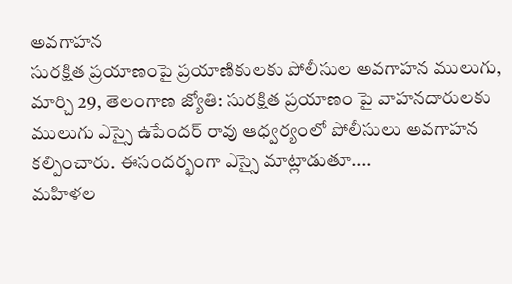అవగాహన
సురక్షిత ప్రయాణంపై ప్రయాణికులకు పోలీసుల అవగాహన ములుగు, మార్చి 29, తెలంగాణ జ్యోతి: సురక్షిత ప్రయాణం పై వాహనదారులకు ములుగు ఎస్సై ఉపేందర్ రావు ఆధ్వర్యంలో పోలీసులు అవగాహన కల్పించారు. ఈసందర్భంగా ఎస్సై మాట్లాడుతూ....
మహిళల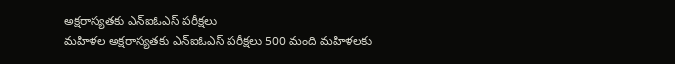అక్షరాస్యతకు ఎన్ఐఓఎస్ పరీక్షలు
మహిళల అక్షరాస్యతకు ఎన్ఐఓఎస్ పరీక్షలు 500 మంది మహిళలకు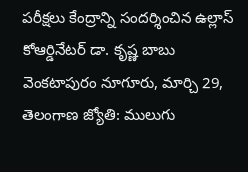పరీక్షలు కేంద్రాన్ని సందర్శించిన ఉల్లాస్ కోఆర్డినేటర్ డా. కృష్ణ బాబు వెంకటాపురం నూగూరు, మార్చి 29, తెలంగాణ జ్యోతి: ములుగు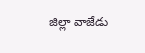జిల్లా వాజేడు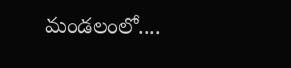మండలంలో....